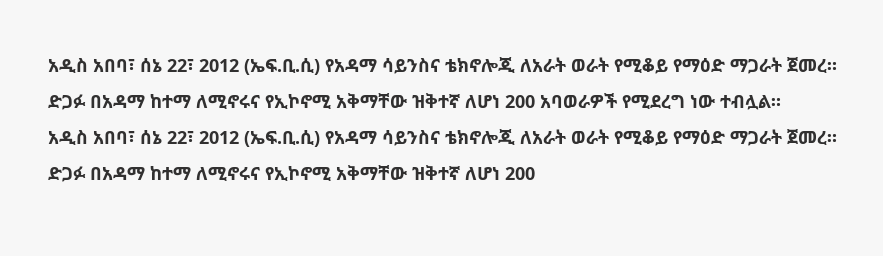አዲስ አበባ፣ ሰኔ 22፣ 2012 (ኤፍ.ቢ.ሲ) የአዳማ ሳይንስና ቴክኖሎጂ ለአራት ወራት የሚቆይ የማዕድ ማጋራት ጀመረ።
ድጋፉ በአዳማ ከተማ ለሚኖሩና የኢኮኖሚ አቅማቸው ዝቅተኛ ለሆነ 200 አባወራዎች የሚደረግ ነው ተብሏል።
አዲስ አበባ፣ ሰኔ 22፣ 2012 (ኤፍ.ቢ.ሲ) የአዳማ ሳይንስና ቴክኖሎጂ ለአራት ወራት የሚቆይ የማዕድ ማጋራት ጀመረ።
ድጋፉ በአዳማ ከተማ ለሚኖሩና የኢኮኖሚ አቅማቸው ዝቅተኛ ለሆነ 200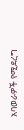አባወራዎች የሚደረግ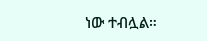ነው ተብሏል።